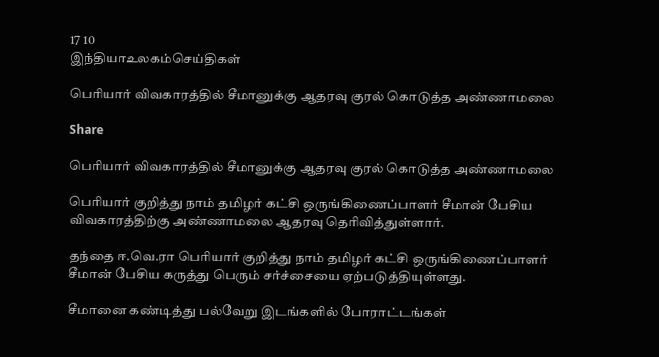17 10
இந்தியாஉலகம்செய்திகள்

பெரியார் விவகாரத்தில் சீமானுக்கு ஆதரவு குரல் கொடுத்த அண்ணாமலை

Share

பெரியார் விவகாரத்தில் சீமானுக்கு ஆதரவு குரல் கொடுத்த அண்ணாமலை

பெரியார் குறித்து நாம் தமிழர் கட்சி ஒருங்கிணைப்பாளர் சீமான் பேசிய விவகாரத்திற்கு அண்ணாமலை ஆதரவு தெரிவித்துள்ளார்.

தந்தை ஈ.வெ.ரா பெரியார் குறித்து நாம் தமிழர் கட்சி ஒருங்கிணைப்பாளர் சீமான் பேசிய கருத்து பெரும் சர்ச்சையை ஏற்படுத்தியுள்ளது.

சீமானை கண்டித்து பல்வேறு இடங்களில் போராட்டங்கள்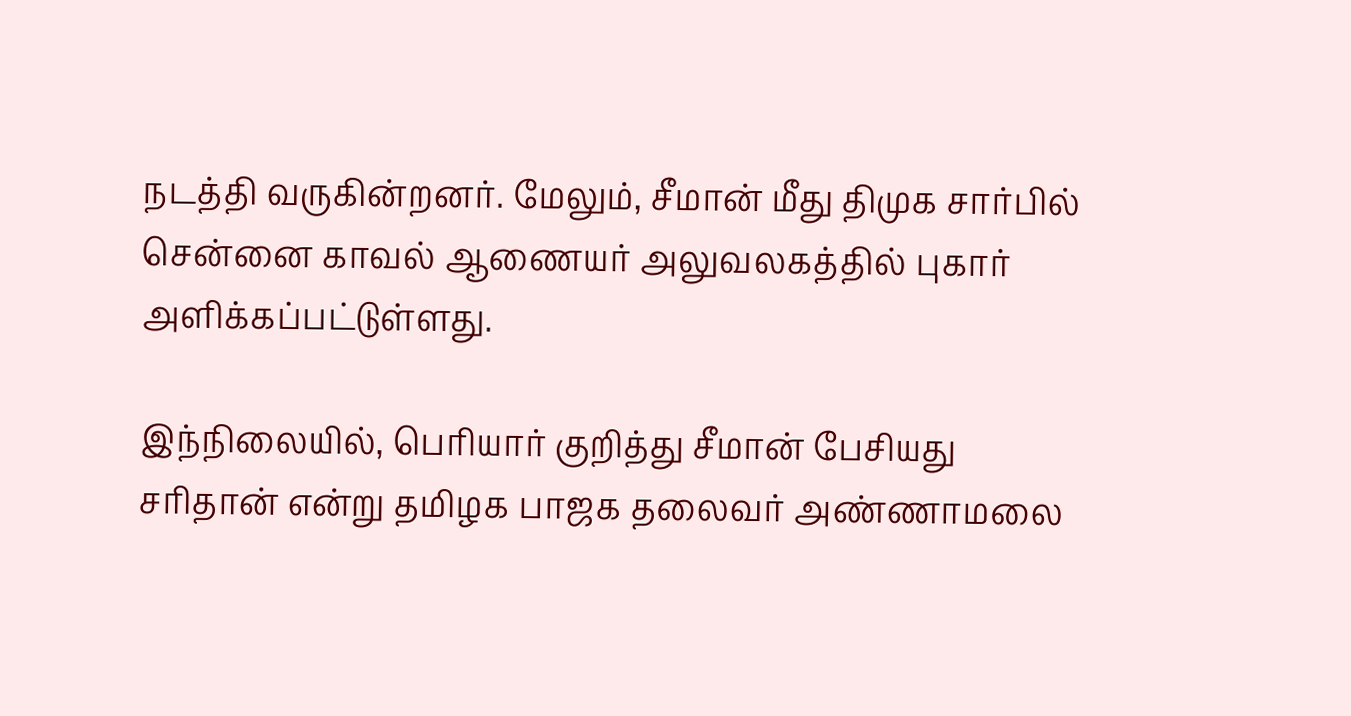நடத்தி வருகின்றனர். மேலும், சீமான் மீது திமுக சார்பில் சென்னை காவல் ஆணையர் அலுவலகத்தில் புகார் அளிக்கப்பட்டுள்ளது.

இந்நிலையில், பெரியார் குறித்து சீமான் பேசியது சரிதான் என்று தமிழக பாஜக தலைவர் அண்ணாமலை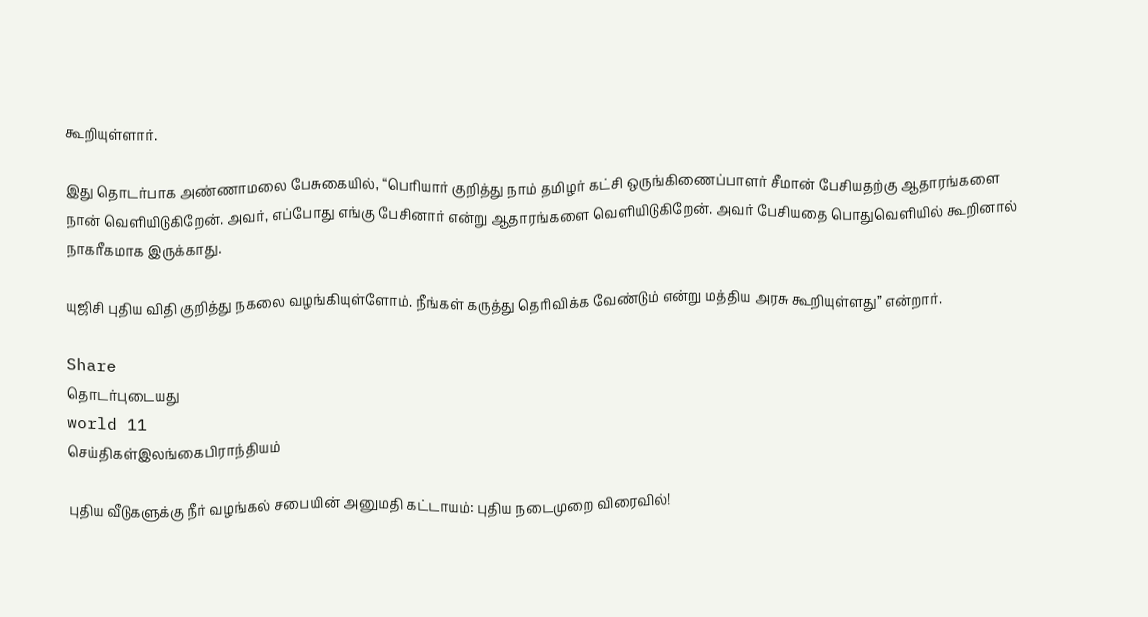கூறியுள்ளார்.

இது தொடர்பாக அண்ணாமலை பேசுகையில், “பெரியார் குறித்து நாம் தமிழர் கட்சி ஒருங்கிணைப்பாளர் சீமான் பேசியதற்கு ஆதாரங்களை நான் வெளியிடுகிறேன். அவர், எப்போது எங்கு பேசினார் என்று ஆதாரங்களை வெளியிடுகிறேன். அவர் பேசியதை பொதுவெளியில் கூறினால் நாகரீகமாக இருக்காது.

யுஜிசி புதிய விதி குறித்து நகலை வழங்கியுள்ளோம். நீங்கள் கருத்து தெரிவிக்க வேண்டும் என்று மத்திய அரசு கூறியுள்ளது” என்றார்.

Share
தொடர்புடையது
world 11
செய்திகள்இலங்கைபிராந்தியம்

புதிய வீடுகளுக்கு நீர் வழங்கல் சபையின் அனுமதி கட்டாயம்: புதிய நடைமுறை விரைவில்!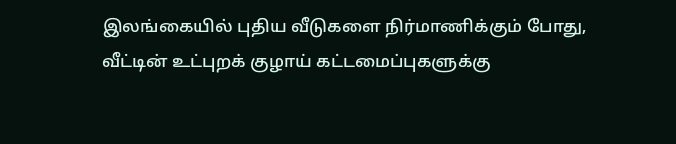இலங்கையில் புதிய வீடுகளை நிர்மாணிக்கும் போது, வீட்டின் உட்புறக் குழாய் கட்டமைப்புகளுக்கு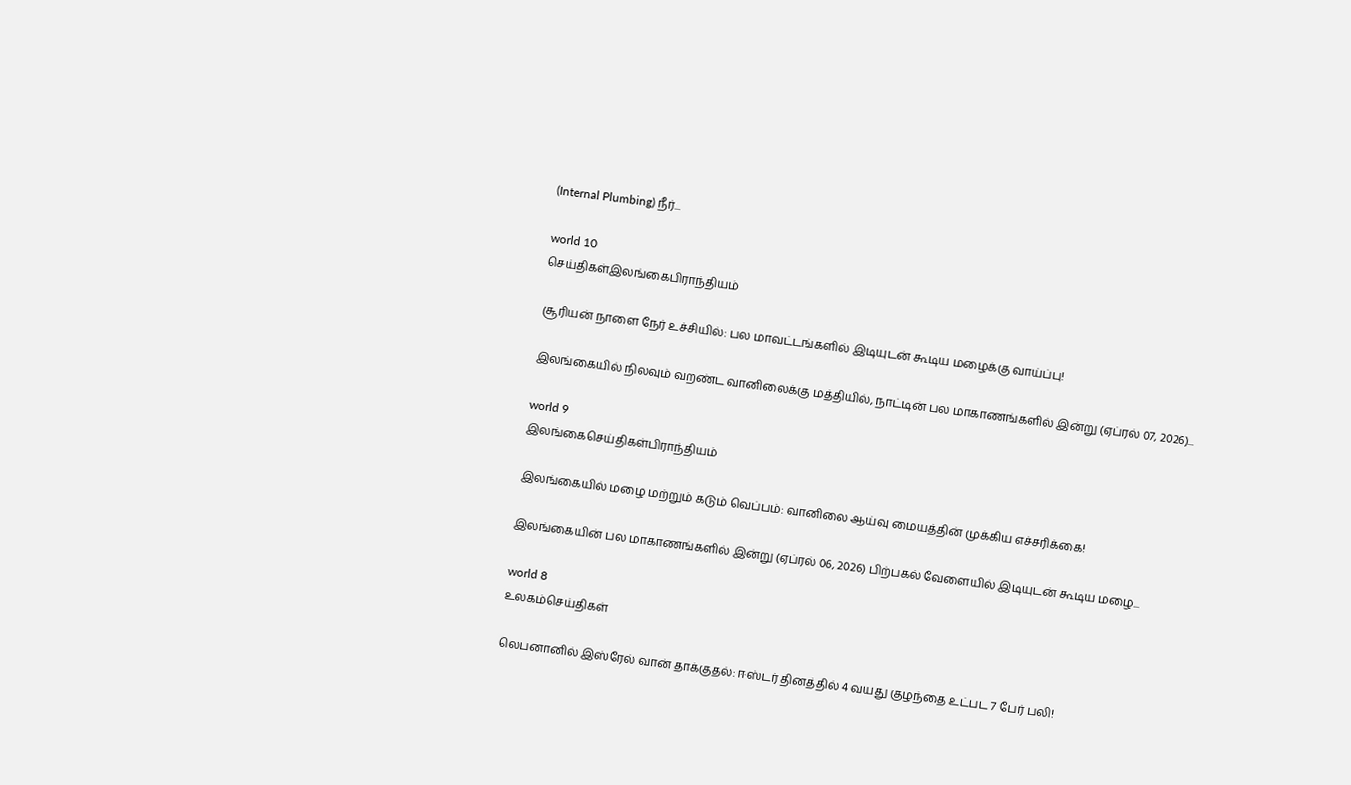(Internal Plumbing) நீர்...

world 10
செய்திகள்இலங்கைபிராந்தியம்

சூரியன் நாளை நேர் உச்சியில்: பல மாவட்டங்களில் இடியுடன் கூடிய மழைக்கு வாய்ப்பு!

இலங்கையில் நிலவும் வறண்ட வானிலைக்கு மத்தியில், நாட்டின் பல மாகாணங்களில் இன்று (ஏப்ரல் 07, 2026)...

world 9
இலங்கைசெய்திகள்பிராந்தியம்

இலங்கையில் மழை மற்றும் கடும் வெப்பம்: வானிலை ஆய்வு மையத்தின் முக்கிய எச்சரிக்கை!

இலங்கையின் பல மாகாணங்களில் இன்று (ஏப்ரல் 06, 2026) பிற்பகல் வேளையில் இடியுடன் கூடிய மழை...

world 8
உலகம்செய்திகள்

லெபனானில் இஸ்ரேல் வான் தாக்குதல்: ஈஸ்டர் தினத்தில் 4 வயது குழந்தை உட்பட 7 பேர் பலி!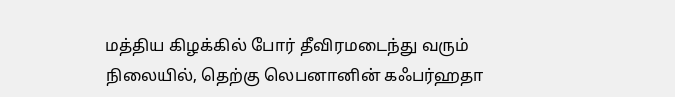மத்திய கிழக்கில் போர் தீவிரமடைந்து வரும் நிலையில், தெற்கு லெபனானின் கஃபர்ஹதா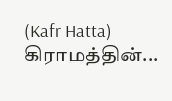(Kafr Hatta) கிராமத்தின்...